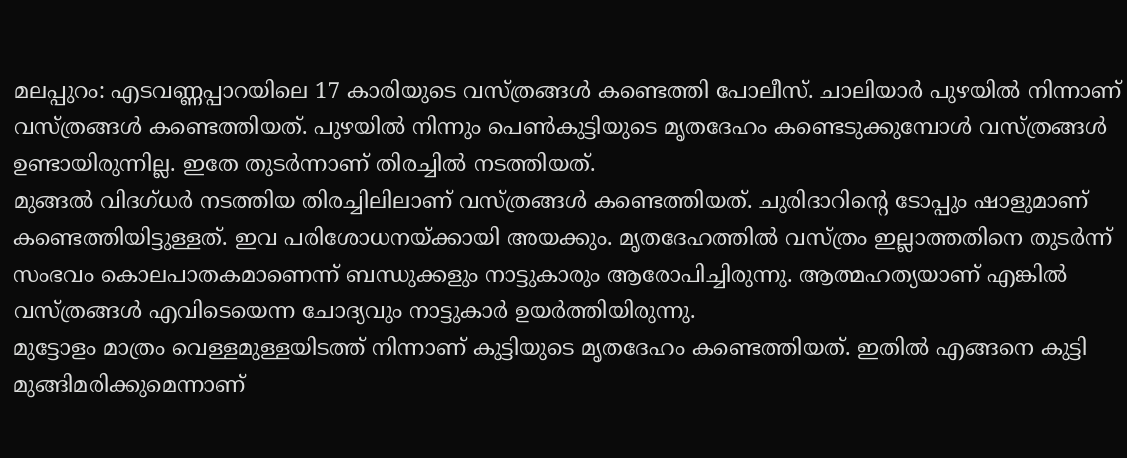മലപ്പുറം: എടവണ്ണപ്പാറയിലെ 17 കാരിയുടെ വസ്ത്രങ്ങൾ കണ്ടെത്തി പോലീസ്. ചാലിയാർ പുഴയിൽ നിന്നാണ് വസ്ത്രങ്ങൾ കണ്ടെത്തിയത്. പുഴയിൽ നിന്നും പെൺകുട്ടിയുടെ മൃതദേഹം കണ്ടെടുക്കുമ്പോൾ വസ്ത്രങ്ങൾ ഉണ്ടായിരുന്നില്ല. ഇതേ തുടർന്നാണ് തിരച്ചിൽ നടത്തിയത്.
മുങ്ങൽ വിദഗ്ധർ നടത്തിയ തിരച്ചിലിലാണ് വസ്ത്രങ്ങൾ കണ്ടെത്തിയത്. ചുരിദാറിന്റെ ടോപ്പും ഷാളുമാണ് കണ്ടെത്തിയിട്ടുള്ളത്. ഇവ പരിശോധനയ്ക്കായി അയക്കും. മൃതദേഹത്തിൽ വസ്ത്രം ഇല്ലാത്തതിനെ തുടർന്ന് സംഭവം കൊലപാതകമാണെന്ന് ബന്ധുക്കളും നാട്ടുകാരും ആരോപിച്ചിരുന്നു. ആത്മഹത്യയാണ് എങ്കിൽ വസ്ത്രങ്ങൾ എവിടെയെന്ന ചോദ്യവും നാട്ടുകാർ ഉയർത്തിയിരുന്നു.
മുട്ടോളം മാത്രം വെള്ളമുള്ളയിടത്ത് നിന്നാണ് കുട്ടിയുടെ മൃതദേഹം കണ്ടെത്തിയത്. ഇതിൽ എങ്ങനെ കുട്ടി മുങ്ങിമരിക്കുമെന്നാണ്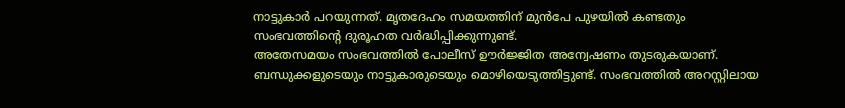നാട്ടുകാർ പറയുന്നത്. മൃതദേഹം സമയത്തിന് മുൻപേ പുഴയിൽ കണ്ടതും സംഭവത്തിന്റെ ദുരൂഹത വർദ്ധിപ്പിക്കുന്നുണ്ട്.
അതേസമയം സംഭവത്തിൽ പോലീസ് ഊർജ്ജിത അന്വേഷണം തുടരുകയാണ്. ബന്ധുക്കളുടെയും നാട്ടുകാരുടെയും മൊഴിയെടുത്തിട്ടുണ്ട്. സംഭവത്തിൽ അറസ്റ്റിലായ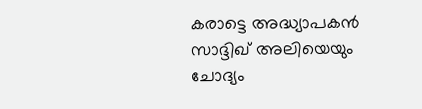കരാട്ടെ അദ്ധ്യാപകൻ സാദ്ദിഖ് അലിയെയും ചോദ്യം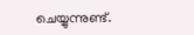ചെയ്യുന്നുണ്ട്.